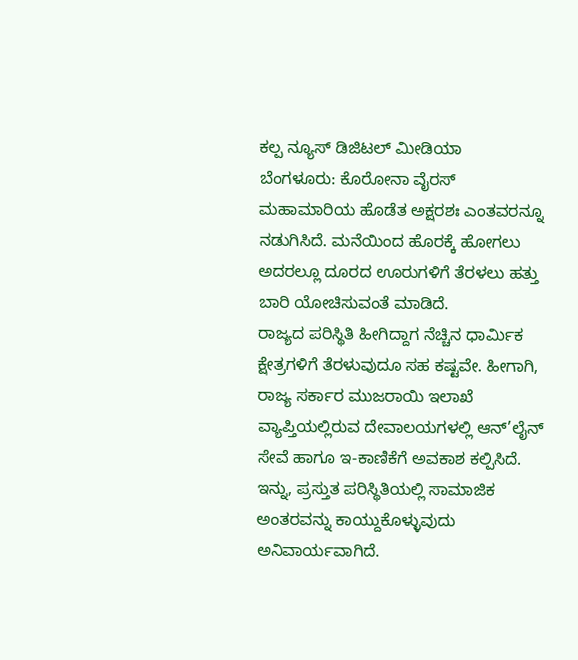ಕಲ್ಪ ನ್ಯೂಸ್ ಡಿಜಿಟಲ್ ಮೀಡಿಯಾ
ಬೆಂಗಳೂರು: ಕೊರೋನಾ ವೈರಸ್ ಮಹಾಮಾರಿಯ ಹೊಡೆತ ಅಕ್ಷರಶಃ ಎಂತವರನ್ನೂ ನಡುಗಿಸಿದೆ. ಮನೆಯಿಂದ ಹೊರಕ್ಕೆ ಹೋಗಲು ಅದರಲ್ಲೂ ದೂರದ ಊರುಗಳಿಗೆ ತೆರಳಲು ಹತ್ತು ಬಾರಿ ಯೋಚಿಸುವಂತೆ ಮಾಡಿದೆ.
ರಾಜ್ಯದ ಪರಿಸ್ಥಿತಿ ಹೀಗಿದ್ದಾಗ ನೆಚ್ಚಿನ ಧಾರ್ಮಿಕ ಕ್ಷೇತ್ರಗಳಿಗೆ ತೆರಳುವುದೂ ಸಹ ಕಷ್ಟವೇ. ಹೀಗಾಗಿ, ರಾಜ್ಯ ಸರ್ಕಾರ ಮುಜರಾಯಿ ಇಲಾಖೆ ವ್ಯಾಪ್ತಿಯಲ್ಲಿರುವ ದೇವಾಲಯಗಳಲ್ಲಿ ಆನ್’ಲೈನ್ ಸೇವೆ ಹಾಗೂ ಇ-ಕಾಣಿಕೆಗೆ ಅವಕಾಶ ಕಲ್ಪಿಸಿದೆ.
ಇನ್ನು, ಪ್ರಸ್ತುತ ಪರಿಸ್ಥಿತಿಯಲ್ಲಿ ಸಾಮಾಜಿಕ ಅಂತರವನ್ನು ಕಾಯ್ದುಕೊಳ್ಳುವುದು ಅನಿವಾರ್ಯವಾಗಿದೆ.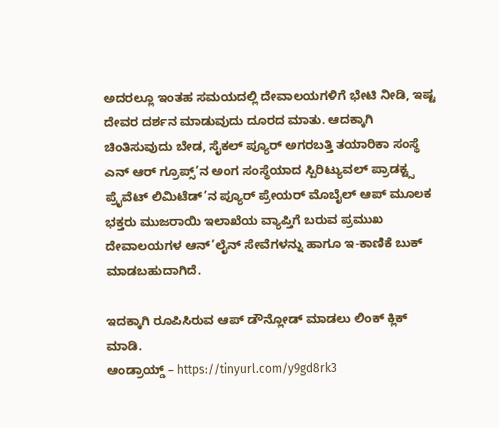ಅದರಲ್ಲೂ ಇಂತಹ ಸಮಯದಲ್ಲಿ ದೇವಾಲಯಗಳಿಗೆ ಭೇಟಿ ನೀಡಿ, ಇಷ್ಟ ದೇವರ ದರ್ಶನ ಮಾಡುವುದು ದೂರದ ಮಾತು. ಆದಕ್ಕಾಗಿ ಚಿಂತಿಸುವುದು ಬೇಡ, ಸೈಕಲ್ ಪ್ಯೂರ್ ಅಗರಬತ್ತಿ ತಯಾರಿಕಾ ಸಂಸ್ಥೆ ಎನ್ ಆರ್ ಗ್ರೂಪ್ಸ್’ನ ಅಂಗ ಸಂಸ್ಥೆಯಾದ ಸ್ಪಿರಿಟ್ಯುವಲ್ ಪ್ರಾಡಕ್ಟ್ಸ ಪ್ರೈವೆಟ್ ಲಿಮಿಟೆಡ್’ನ ಪ್ಯೂರ್ ಪ್ರೇಯರ್ ಮೊಬೈಲ್ ಆಪ್ ಮೂಲಕ ಭಕ್ತರು ಮುಜರಾಯಿ ಇಲಾಖೆಯ ವ್ಯಾಪ್ತಿಗೆ ಬರುವ ಪ್ರಮುಖ ದೇವಾಲಯಗಳ ಆನ್’ಲೈನ್ ಸೇವೆಗಳನ್ನು ಹಾಗೂ ಇ-ಕಾಣಿಕೆ ಬುಕ್ ಮಾಡಬಹುದಾಗಿದೆ.

ಇದಕ್ಕಾಗಿ ರೂಪಿಸಿರುವ ಆಪ್ ಡೌನ್ಲೋಡ್ ಮಾಡಲು ಲಿಂಕ್ ಕ್ಲಿಕ್ ಮಾಡಿ.
ಆಂಡ್ರಾಯ್ಡ್ – https://tinyurl.com/y9gd8rk3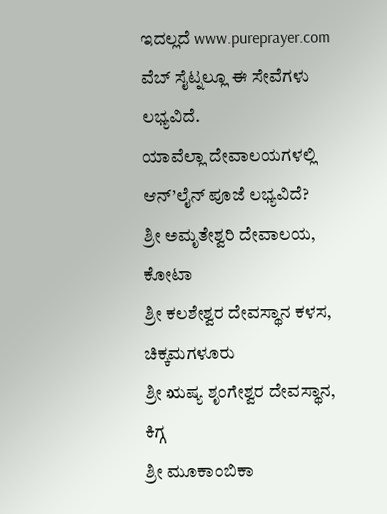ಇದಲ್ಲದೆ www.pureprayer.com ವೆಬ್ ಸೈಟ್ನಲ್ಲೂ ಈ ಸೇವೆಗಳು ಲಭ್ಯವಿದೆ.
ಯಾವೆಲ್ಲಾ ದೇವಾಲಯಗಳಲ್ಲಿ ಆನ್’ಲೈನ್ ಪೂಜೆ ಲಭ್ಯವಿದೆ?
ಶ್ರೀ ಅಮೃತೇಶ್ವರಿ ದೇವಾಲಯ, ಕೋಟಾ
ಶ್ರೀ ಕಲಶೇಶ್ವರ ದೇವಸ್ಥಾನ ಕಳಸ, ಚಿಕ್ಕಮಗಳೂರು
ಶ್ರೀ ಋಷ್ಯ ಶೃಂಗೇಶ್ವರ ದೇವಸ್ಥಾನ, ಕಿಗ್ಗ
ಶ್ರೀ ಮೂಕಾಂಬಿಕಾ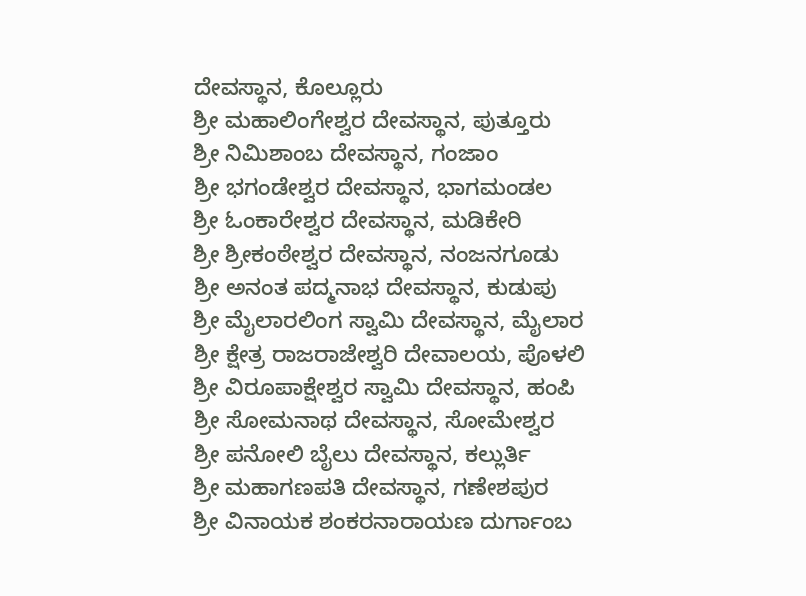ದೇವಸ್ಥಾನ, ಕೊಲ್ಲೂರು
ಶ್ರೀ ಮಹಾಲಿಂಗೇಶ್ವರ ದೇವಸ್ಥಾನ, ಪುತ್ತೂರು
ಶ್ರೀ ನಿಮಿಶಾಂಬ ದೇವಸ್ಥಾನ, ಗಂಜಾಂ
ಶ್ರೀ ಭಗಂಡೇಶ್ವರ ದೇವಸ್ಥಾನ, ಭಾಗಮಂಡಲ
ಶ್ರೀ ಓಂಕಾರೇಶ್ವರ ದೇವಸ್ಥಾನ, ಮಡಿಕೇರಿ
ಶ್ರೀ ಶ್ರೀಕಂಠೇಶ್ವರ ದೇವಸ್ಥಾನ, ನಂಜನಗೂಡು
ಶ್ರೀ ಅನಂತ ಪದ್ಮನಾಭ ದೇವಸ್ಥಾನ, ಕುಡುಪು
ಶ್ರೀ ಮೈಲಾರಲಿಂಗ ಸ್ವಾಮಿ ದೇವಸ್ಥಾನ, ಮೈಲಾರ
ಶ್ರೀ ಕ್ಷೇತ್ರ ರಾಜರಾಜೇಶ್ವರಿ ದೇವಾಲಯ, ಪೊಳಲಿ
ಶ್ರೀ ವಿರೂಪಾಕ್ಷೇಶ್ವರ ಸ್ವಾಮಿ ದೇವಸ್ಥಾನ, ಹಂಪಿ
ಶ್ರೀ ಸೋಮನಾಥ ದೇವಸ್ಥಾನ, ಸೋಮೇಶ್ವರ
ಶ್ರೀ ಪನೋಲಿ ಬೈಲು ದೇವಸ್ಥಾನ, ಕಲ್ಲುರ್ತಿ
ಶ್ರೀ ಮಹಾಗಣಪತಿ ದೇವಸ್ಥಾನ, ಗಣೇಶಪುರ
ಶ್ರೀ ವಿನಾಯಕ ಶಂಕರನಾರಾಯಣ ದುರ್ಗಾಂಬ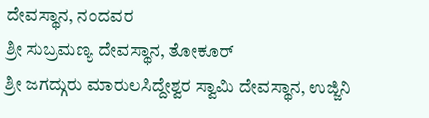ದೇವಸ್ಥಾನ, ನಂದವರ
ಶ್ರೀ ಸುಬ್ರಮಣ್ಯ ದೇವಸ್ಥಾನ, ತೋಕೂರ್
ಶ್ರೀ ಜಗದ್ಗುರು ಮಾರುಲಸಿದ್ದೇಶ್ವರ ಸ್ವಾಮಿ ದೇವಸ್ಥಾನ, ಉಜ್ಜಿನಿ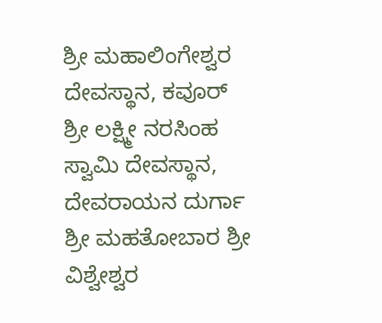ಶ್ರೀ ಮಹಾಲಿಂಗೇಶ್ವರ ದೇವಸ್ಥಾನ, ಕವೂರ್
ಶ್ರೀ ಲಕ್ಷ್ಮೀ ನರಸಿಂಹ ಸ್ವಾಮಿ ದೇವಸ್ಥಾನ, ದೇವರಾಯನ ದುರ್ಗಾ
ಶ್ರೀ ಮಹತೋಬಾರ ಶ್ರೀ ವಿಶ್ವೇಶ್ವರ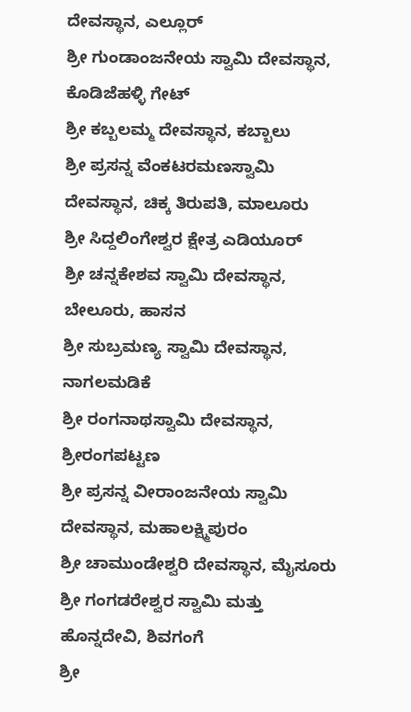ದೇವಸ್ಥಾನ, ಎಲ್ಲೂರ್
ಶ್ರೀ ಗುಂಡಾಂಜನೇಯ ಸ್ವಾಮಿ ದೇವಸ್ಥಾನ, ಕೊಡಿಜೆಹಳ್ಳಿ ಗೇಟ್
ಶ್ರೀ ಕಬ್ಬಲಮ್ಮ ದೇವಸ್ಥಾನ, ಕಬ್ಬಾಲು
ಶ್ರೀ ಪ್ರಸನ್ನ ವೆಂಕಟರಮಣಸ್ವಾಮಿ ದೇವಸ್ಥಾನ, ಚಿಕ್ಕ ತಿರುಪತಿ, ಮಾಲೂರು
ಶ್ರೀ ಸಿದ್ದಲಿಂಗೇಶ್ವರ ಕ್ಷೇತ್ರ ಎಡಿಯೂರ್
ಶ್ರೀ ಚನ್ನಕೇಶವ ಸ್ವಾಮಿ ದೇವಸ್ಥಾನ, ಬೇಲೂರು, ಹಾಸನ
ಶ್ರೀ ಸುಬ್ರಮಣ್ಯ ಸ್ವಾಮಿ ದೇವಸ್ಥಾನ, ನಾಗಲಮಡಿಕೆ
ಶ್ರೀ ರಂಗನಾಥಸ್ವಾಮಿ ದೇವಸ್ಥಾನ, ಶ್ರೀರಂಗಪಟ್ಟಣ
ಶ್ರೀ ಪ್ರಸನ್ನ ವೀರಾಂಜನೇಯ ಸ್ವಾಮಿ ದೇವಸ್ಥಾನ, ಮಹಾಲಕ್ಷ್ಮಿಪುರಂ
ಶ್ರೀ ಚಾಮುಂಡೇಶ್ವರಿ ದೇವಸ್ಥಾನ, ಮೈಸೂರು
ಶ್ರೀ ಗಂಗಡರೇಶ್ವರ ಸ್ವಾಮಿ ಮತ್ತು ಹೊನ್ನದೇವಿ, ಶಿವಗಂಗೆ
ಶ್ರೀ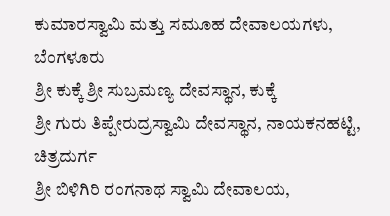ಕುಮಾರಸ್ವಾಮಿ ಮತ್ತು ಸಮೂಹ ದೇವಾಲಯಗಳು, ಬೆಂಗಳೂರು
ಶ್ರೀ ಕುಕ್ಕೆ ಶ್ರೀ ಸುಬ್ರಮಣ್ಯ ದೇವಸ್ಥಾನ, ಕುಕ್ಕೆ
ಶ್ರೀ ಗುರು ತಿಪ್ಪೇರುದ್ರಸ್ವಾಮಿ ದೇವಸ್ಥಾನ, ನಾಯಕನಹಟ್ಟಿ, ಚಿತ್ರದುರ್ಗ
ಶ್ರೀ ಬಿಳಿಗಿರಿ ರಂಗನಾಥ ಸ್ವಾಮಿ ದೇವಾಲಯ,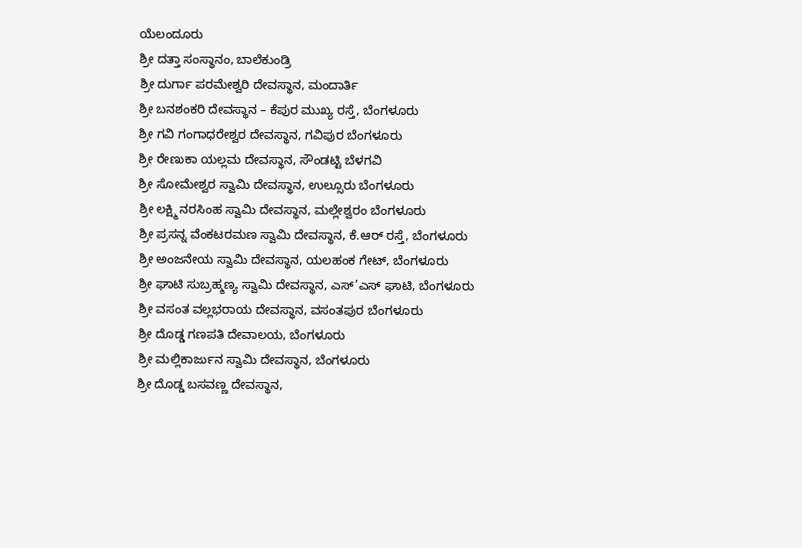ಯೆಲಂದೂರು
ಶ್ರೀ ದತ್ತಾ ಸಂಸ್ಥಾನಂ, ಬಾಲೆಕುಂಡ್ರಿ
ಶ್ರೀ ದುರ್ಗಾ ಪರಮೇಶ್ವರಿ ದೇವಸ್ಥಾನ, ಮಂದಾರ್ತಿ
ಶ್ರೀ ಬನಶಂಕರಿ ದೇವಸ್ಥಾನ – ಕೆಪುರ ಮುಖ್ಯ ರಸ್ತೆ, ಬೆಂಗಳೂರು
ಶ್ರೀ ಗವಿ ಗಂಗಾಧರೇಶ್ವರ ದೇವಸ್ಥಾನ, ಗವಿಪುರ ಬೆಂಗಳೂರು
ಶ್ರೀ ರೇಣುಕಾ ಯಲ್ಲಮ ದೇವಸ್ಥಾನ, ಸೌಂಡಟ್ಟಿ ಬೆಳಗವಿ
ಶ್ರೀ ಸೋಮೇಶ್ವರ ಸ್ವಾಮಿ ದೇವಸ್ಥಾನ, ಉಲ್ಸೂರು ಬೆಂಗಳೂರು
ಶ್ರೀ ಲಕ್ಷ್ಮಿ ನರಸಿಂಹ ಸ್ವಾಮಿ ದೇವಸ್ಥಾನ, ಮಲ್ಲೇಶ್ವರಂ ಬೆಂಗಳೂರು
ಶ್ರೀ ಪ್ರಸನ್ನ ವೆಂಕಟರಮಣ ಸ್ವಾಮಿ ದೇವಸ್ಥಾನ, ಕೆ.ಆರ್ ರಸ್ತೆ, ಬೆಂಗಳೂರು
ಶ್ರೀ ಅಂಜನೇಯ ಸ್ವಾಮಿ ದೇವಸ್ಥಾನ, ಯಲಹಂಕ ಗೇಟ್, ಬೆಂಗಳೂರು
ಶ್ರೀ ಘಾಟಿ ಸುಬ್ರಹ್ಮಣ್ಯ ಸ್ವಾಮಿ ದೇವಸ್ಥಾನ, ಎಸ್’ಎಸ್ ಘಾಟಿ, ಬೆಂಗಳೂರು
ಶ್ರೀ ವಸಂತ ವಲ್ಲಭರಾಯ ದೇವಸ್ಥಾನ, ವಸಂತಪುರ ಬೆಂಗಳೂರು
ಶ್ರೀ ದೊಡ್ಡ ಗಣಪತಿ ದೇವಾಲಯ, ಬೆಂಗಳೂರು
ಶ್ರೀ ಮಲ್ಲಿಕಾರ್ಜುನ ಸ್ವಾಮಿ ದೇವಸ್ಥಾನ, ಬೆಂಗಳೂರು
ಶ್ರೀ ದೊಡ್ಡ ಬಸವಣ್ಣ ದೇವಸ್ಥಾನ,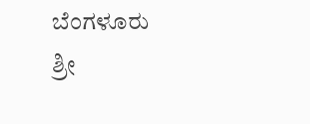ಬೆಂಗಳೂರು
ಶ್ರೀ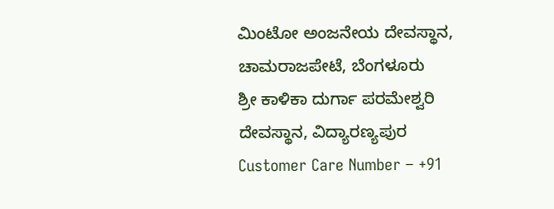ಮಿಂಟೋ ಅಂಜನೇಯ ದೇವಸ್ಥಾನ, ಚಾಮರಾಜಪೇಟೆ, ಬೆಂಗಳೂರು
ಶ್ರೀ ಕಾಳಿಕಾ ದುರ್ಗಾ ಪರಮೇಶ್ವರಿ ದೇವಸ್ಥಾನ, ವಿದ್ಯಾರಣ್ಯಪುರ
Customer Care Number – +91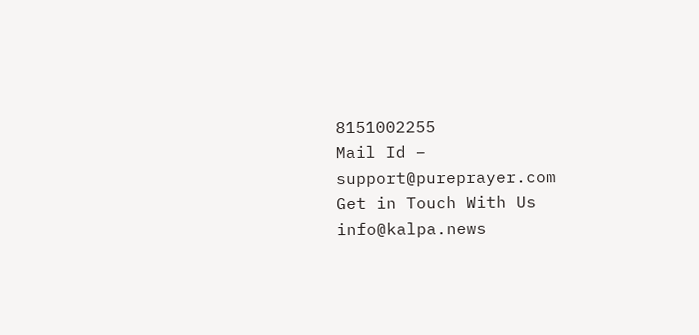8151002255
Mail Id – support@pureprayer.com
Get in Touch With Us info@kalpa.news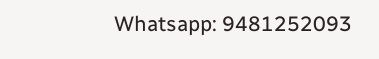Whatsapp: 9481252093